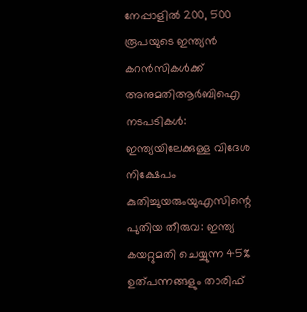നേപ്പാളിൽ 200, 500 രൂപയുടെ ഇന്ത്യൻ കറൻസികൾക്ക് അനുമതിആര്‍ബിഐ നടപടികള്‍: ഇന്ത്യയിലേക്കുള്ള വിദേശ നിക്ഷേപം കുതിച്ചുയരുംയുഎസിന്റെ പുതിയ തീരുവ: ഇന്ത്യ കയറ്റുമതി ചെയ്യുന്ന 45% ഉത്പന്നങ്ങളും താരിഫ്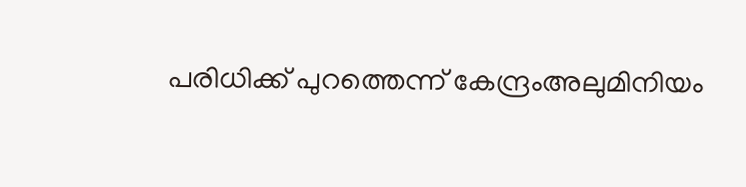പരിധിക്ക് പുറത്തെന്ന് കേന്ദ്രംഅലുമിനിയം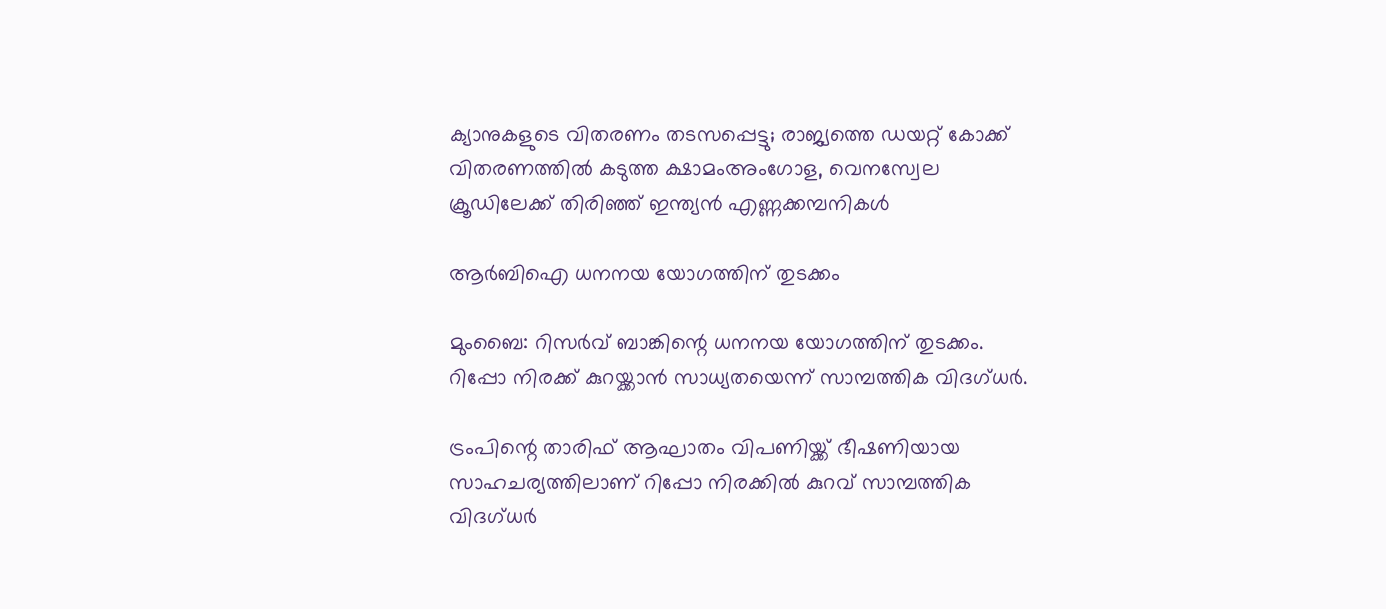ക്യാനുകളുടെ വിതരണം തടസപ്പെട്ടു; രാജ്യത്തെ ഡയറ്റ് കോക്ക് വിതരണത്തില്‍ കടുത്ത ക്ഷാമംഅംഗോള, വെനസ്വേല ക്രൂഡിലേക്ക് തിരിഞ്ഞ് ഇന്ത്യൻ എണ്ണക്കമ്പനികൾ

ആര്‍ബിഐ ധനനയ യോഗത്തിന് തുടക്കം

മുംബൈ: റിസര്‍വ് ബാങ്കിന്റെ ധനനയ യോഗത്തിന് തുടക്കം. റിപ്പോ നിരക്ക് കുറയ്ക്കാന്‍ സാധ്യതയെന്ന് സാമ്പത്തിക വിദഗ്ധര്‍.

ട്രംപിന്റെ താരിഫ് ആഘാതം വിപണിയ്ക്ക് ഭീഷണിയായ സാഹചര്യത്തിലാണ് റിപ്പോ നിരക്കില്‍ കുറവ് സാമ്പത്തിക വിദഗ്ധര്‍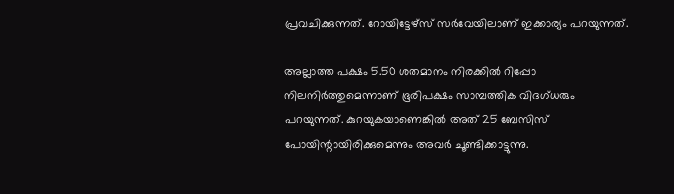പ്രവചിക്കുന്നത്. റോയിട്ടേഴ്സ് സര്‍വേയിലാണ് ഇക്കാര്യം പറയുന്നത്.

അല്ലാത്ത പക്ഷം 5.50 ശതമാനം നിരക്കില്‍ റിപ്പോ നിലനിര്‍ത്തുമെന്നാണ് ഭൂരിപക്ഷം സാമ്പത്തിക വിദഗ്ധരും പറയുന്നത്. കുറയുകയാണെങ്കില്‍ അത് 25 ബേസിസ് പോയിന്റായിരിക്കുമെന്നും അവര്‍ ചൂണ്ടിക്കാട്ടുന്നു.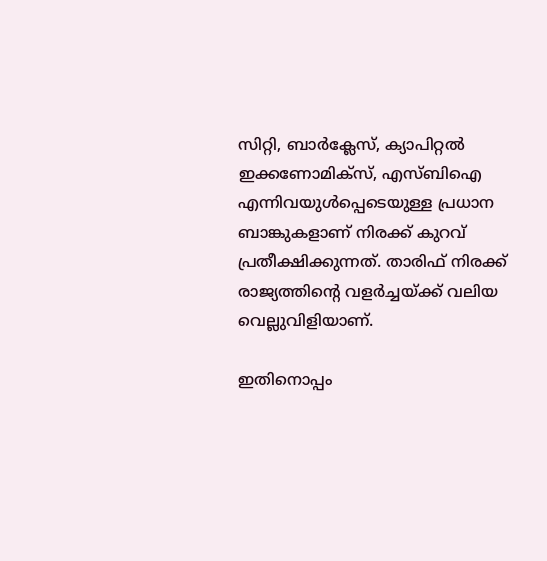സിറ്റി, ബാര്‍ക്ലേസ്, ക്യാപിറ്റല്‍ ഇക്കണോമിക്‌സ്, എസ്ബിഐ എന്നിവയുള്‍പ്പെടെയുള്ള പ്രധാന ബാങ്കുകളാണ് നിരക്ക് കുറവ് പ്രതീക്ഷിക്കുന്നത്. താരിഫ് നിരക്ക് രാജ്യത്തിന്റെ വളര്‍ച്ചയ്ക്ക് വലിയ വെല്ലുവിളിയാണ്.

ഇതിനൊപ്പം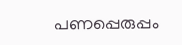പണപ്പെരുപ്പം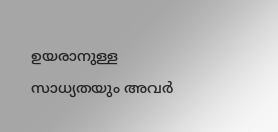ഉയരാനുള്ള സാധ്യതയും അവര്‍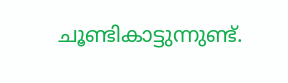ചൂണ്ടികാട്ടുന്നുണ്ട്.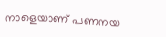നാളെയാണ് പണനയ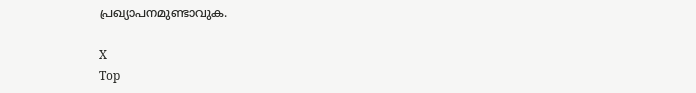പ്രഖ്യാപനമുണ്ടാവുക.

X
Top